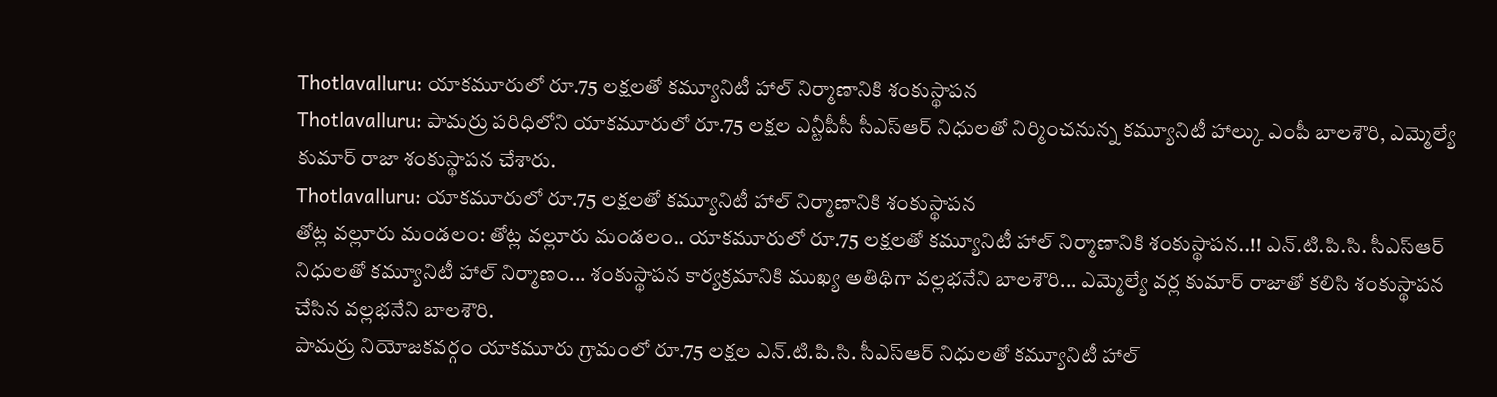Thotlavalluru: యాకమూరులో రూ.75 లక్షలతో కమ్యూనిటీ హాల్ నిర్మాణానికి శంకుస్థాపన
Thotlavalluru: పామర్రు పరిధిలోని యాకమూరులో రూ.75 లక్షల ఎన్టీపీసీ సీఎస్ఆర్ నిధులతో నిర్మించనున్న కమ్యూనిటీ హాల్కు ఎంపీ బాలశౌరి, ఎమ్మెల్యే కుమార్ రాజా శంకుస్థాపన చేశారు.
Thotlavalluru: యాకమూరులో రూ.75 లక్షలతో కమ్యూనిటీ హాల్ నిర్మాణానికి శంకుస్థాపన
తోట్ల వల్లూరు మండలం: తోట్ల వల్లూరు మండలం.. యాకమూరులో రూ.75 లక్షలతో కమ్యూనిటీ హాల్ నిర్మాణానికి శంకుస్థాపన..!! ఎన్.టి.పి.సి. సీఎస్ఆర్ నిధులతో కమ్యూనిటీ హాల్ నిర్మాణం... శంకుస్థాపన కార్యక్రమానికి ముఖ్య అతిథిగా వల్లభనేని బాలశౌరి... ఎమ్మెల్యే వర్ల కుమార్ రాజాతో కలిసి శంకుస్థాపన చేసిన వల్లభనేని బాలశౌరి.
పామర్రు నియోజకవర్గం యాకమూరు గ్రామంలో రూ.75 లక్షల ఎన్.టి.పి.సి. సీఎస్ఆర్ నిధులతో కమ్యూనిటీ హాల్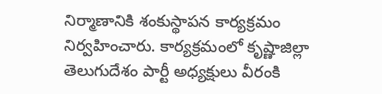నిర్మాణానికి శంకుస్థాపన కార్యక్రమం నిర్వహించారు. కార్యక్రమంలో కృష్ణాజిల్లా తెలుగుదేశం పార్టీ అధ్యక్షులు వీరంకి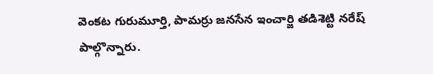వెంకట గురుమూర్తి, పామర్రు జనసేన ఇంచార్జి తడిశెట్టి నరేష్ పాల్గొన్నారు.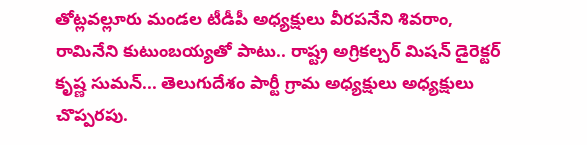తోట్లవల్లూరు మండల టీడీపీ అధ్యక్షులు వీరపనేని శివరాం, రామినేని కుటుంబయ్యతో పాటు.. రాష్ట్ర అగ్రికల్చర్ మిషన్ డైరెక్టర్ కృష్ణ సుమన్... తెలుగుదేశం పార్టీ గ్రామ అధ్యక్షులు అధ్యక్షులు చొప్పరపు.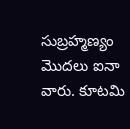సుబ్రహ్మణ్యం మొదలు ఐనా వారు. కూటమి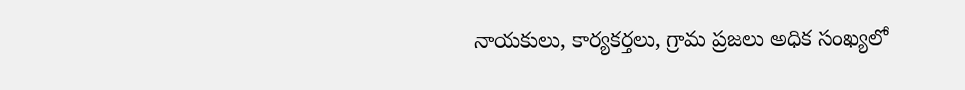నాయకులు, కార్యకర్తలు, గ్రామ ప్రజలు అధిక సంఖ్యలో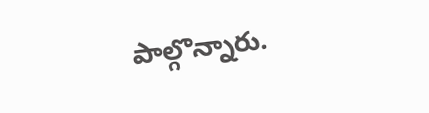పాల్గొన్నారు.